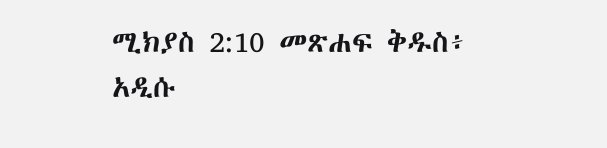ሚክያስ 2:10 መጽሐፍ ቅዱስ፥ አዲሱ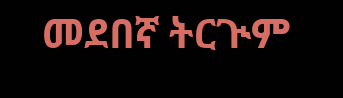መደበኛ ትርጒም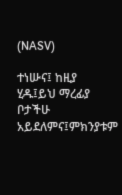(NASV)

ተነሡና፤ ከዚያ ሂዱ፤ይህ ማረፊያ ቦታችሁ አይደለምና፤ምክንያቱም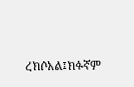ረክሶአል፤ክፉኛም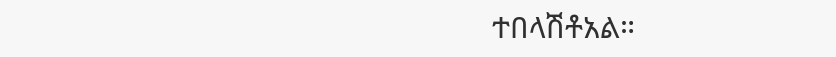ተበላሽቶአል።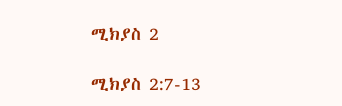ሚክያስ 2

ሚክያስ 2:7-13